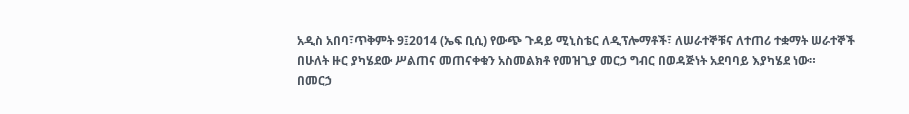አዲስ አበባ፣ጥቅምት 9፤2014 (ኤፍ ቢሲ) የውጭ ጉዳይ ሚኒስቴር ለዲፕሎማቶች፣ ለሠራተኞቹና ለተጠሪ ተቋማት ሠራተኞች በሁለት ዙር ያካሄደው ሥልጠና መጠናቀቁን አስመልክቶ የመዝጊያ መርኃ ግብር በወዳጅነት አደባባይ እያካሄደ ነው።
በመርኃ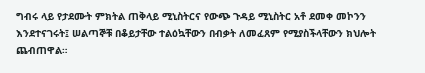ግብሩ ላይ የታደሙት ምክትል ጠቅላይ ሚኒስትርና የውጭ ጉዳይ ሚኒስትር አቶ ደመቀ መኮንን እንደተናገሩት፤ ሠልጣኞቹ በቆይታቸው ተልዕኳቸውን በብቃት ለመፈጸም የሚያስችላቸውን ክህሎት ጨብጠዋል።